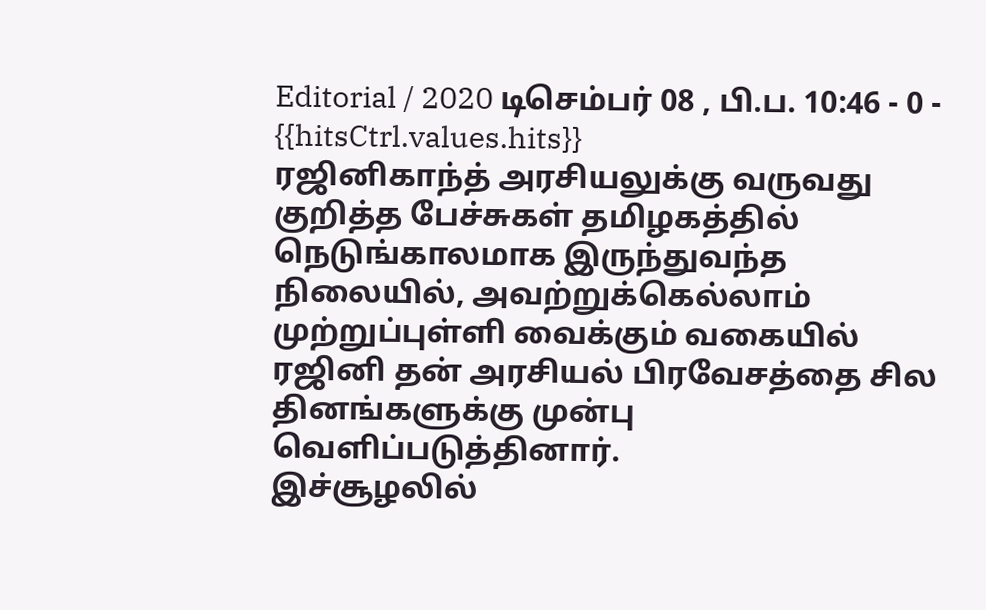Editorial / 2020 டிசெம்பர் 08 , பி.ப. 10:46 - 0 - {{hitsCtrl.values.hits}}
ரஜினிகாந்த் அரசியலுக்கு வருவது குறித்த பேச்சுகள் தமிழகத்தில் நெடுங்காலமாக இருந்துவந்த நிலையில், அவற்றுக்கெல்லாம் முற்றுப்புள்ளி வைக்கும் வகையில் ரஜினி தன் அரசியல் பிரவேசத்தை சில தினங்களுக்கு முன்பு வெளிப்படுத்தினார்.
இச்சூழலில்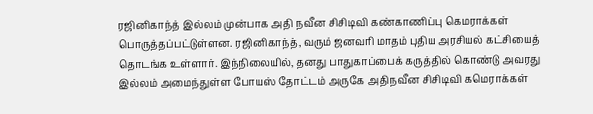ரஜினிகாந்த் இல்லம் முன்பாக அதி நவீன சிசிடிவி கண்காணிப்பு கெமராக்கள் பொருத்தப்பட்டுள்ளன. ரஜினிகாந்த், வரும் ஜனவரி மாதம் புதிய அரசியல் கட்சியைத் தொடங்க உள்ளார். இந்நிலையில், தனது பாதுகாப்பைக் கருத்தில் கொண்டு அவரது இல்லம் அமைந்துள்ள போயஸ் தோட்டம் அருகே அதிநவீன சிசிடிவி கமெராக்கள்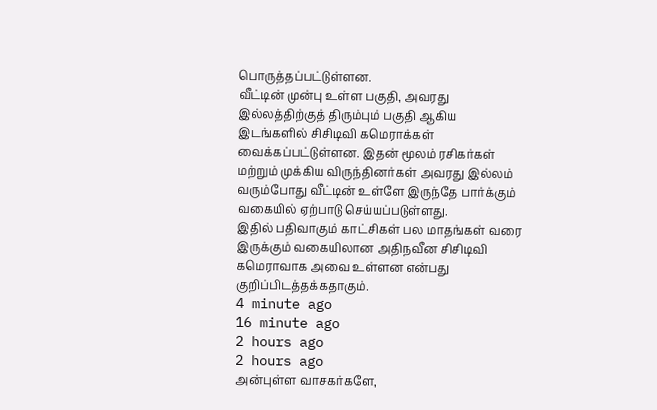பொருத்தப்பட்டுள்ளன.
வீட்டின் முன்பு உள்ள பகுதி, அவரது இல்லத்திற்குத் திரும்பும் பகுதி ஆகிய இடங்களில் சிசிடிவி கமெராக்கள் வைக்கப்பட்டுள்ளன. இதன் மூலம் ரசிகர்கள் மற்றும் முக்கிய விருந்தினர்கள் அவரது இல்லம் வரும்போது வீட்டின் உள்ளே இருந்தே பார்க்கும் வகையில் ஏற்பாடு செய்யப்படுள்ளது.
இதில் பதிவாகும் காட்சிகள் பல மாதங்கள் வரை இருக்கும் வகையிலான அதிநவீன சிசிடிவி கமெராவாக அவை உள்ளன என்பது குறிப்பிடத்தக்கதாகும்.
4 minute ago
16 minute ago
2 hours ago
2 hours ago
அன்புள்ள வாசகர்களே,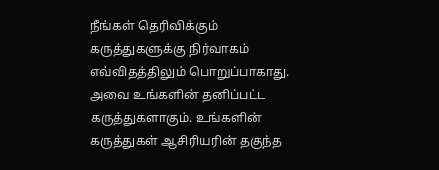நீங்கள் தெரிவிக்கும் கருத்துகளுக்கு நிர்வாகம் எவ்விதத்திலும் பொறுப்பாகாது. அவை உங்களின் தனிப்பட்ட கருத்துகளாகும். உங்களின் கருத்துகள் ஆசிரியரின் தகுந்த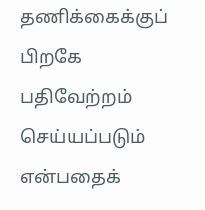தணிக்கைக்குப் பிறகே பதிவேற்றம் செய்யப்படும் என்பதைக்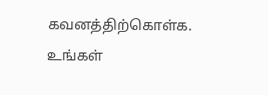கவனத்திற்கொள்க. உங்கள்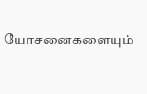யோசனைகளையும்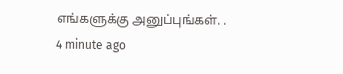எங்களுக்கு அனுப்புங்கள். .
4 minute ago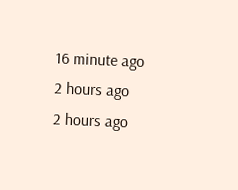16 minute ago
2 hours ago
2 hours ago